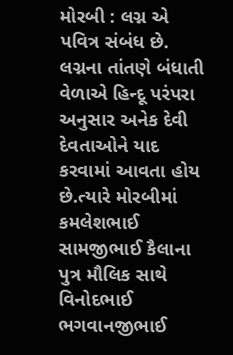મોરબી : લગ્ન એ પવિત્ર સંબંધ છે. લગ્નના તાંતણે બંધાતી વેળાએ હિન્દૂ પરંપરા અનુસાર અનેક દેવી દેવતાઓને યાદ કરવામાં આવતા હોય છે.ત્યારે મોરબીમાં કમલેશભાઈ સામજીભાઈ કૈલાના પુત્ર મૌલિક સાથે વિનોદભાઈ ભગવાનજીભાઈ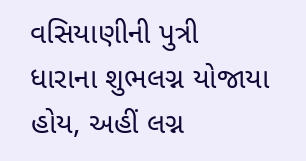વસિયાણીની પુત્રી ધારાના શુભલગ્ન યોજાયા હોય, અહીં લગ્ન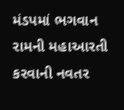મંડપમાં ભગવાન રામની મહાઆરતી કરવાની નવતર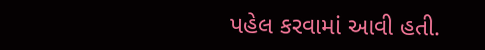પહેલ કરવામાં આવી હતી.